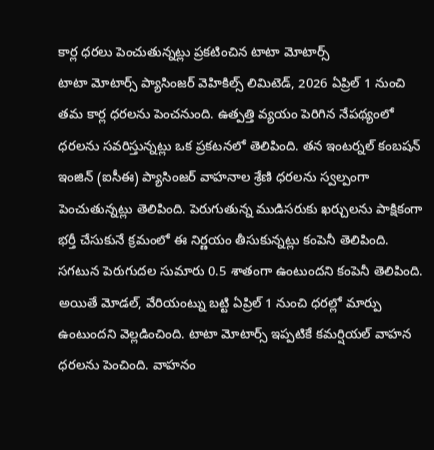కార్ల ధరలు పెంచుతున్నట్లు ప్రకటించిన టాటా మోటార్స్
టాటా మోటార్స్ ప్యాసింజర్ వెహికిల్స్ లిమిటెడ్, 2026 ఏప్రిల్ 1 నుంచి తమ కార్ల ధరలను పెంచనుంది. ఉత్పత్తి వ్యయం పెరిగిన నేపథ్యంలో ధరలను సవరిస్తున్నట్లు ఒక ప్రకటనలో తెలిపింది. తన ఇంటర్నల్ కంబషన్ ఇంజిన్ (ఐసీఈ) ప్యాసింజర్ వాహనాల శ్రేణి ధరలను స్వల్పంగా పెంచుతున్నట్లు తెలిపింది. పెరుగుతున్న ముడిసరుకు ఖర్చులను పాక్షికంగా భర్తీ చేసుకునే క్రమంలో ఈ నిర్ణయం తీసుకున్నట్లు కంపెనీ తెలిపింది.
సగటున పెరుగుదల సుమారు 0.5 శాతంగా ఉంటుందని కంపెనీ తెలిపింది. అయితే మోడల్, వేరియంట్ను బట్టి ఏప్రిల్ 1 నుంచి ధరల్లో మార్పు ఉంటుందని వెల్లడించింది. టాటా మోటార్స్ ఇప్పటికే కమర్షియల్ వాహన ధరలను పెంచింది. వాహనం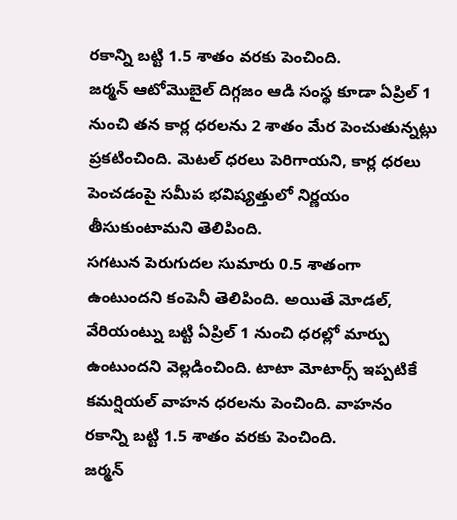రకాన్ని బట్టి 1.5 శాతం వరకు పెంచింది.
జర్మన్ ఆటోమొబైల్ దిగ్గజం ఆడి సంస్థ కూడా ఏప్రిల్ 1 నుంచి తన కార్ల ధరలను 2 శాతం మేర పెంచుతున్నట్లు ప్రకటించింది. మెటల్ ధరలు పెరిగాయని, కార్ల ధరలు పెంచడంపై సమీప భవిష్యత్తులో నిర్ణయం తీసుకుంటామని తెలిపింది.
సగటున పెరుగుదల సుమారు 0.5 శాతంగా ఉంటుందని కంపెనీ తెలిపింది. అయితే మోడల్, వేరియంట్ను బట్టి ఏప్రిల్ 1 నుంచి ధరల్లో మార్పు ఉంటుందని వెల్లడించింది. టాటా మోటార్స్ ఇప్పటికే కమర్షియల్ వాహన ధరలను పెంచింది. వాహనం రకాన్ని బట్టి 1.5 శాతం వరకు పెంచింది.
జర్మన్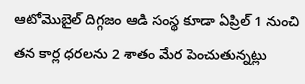ఆటోమొబైల్ దిగ్గజం ఆడి సంస్థ కూడా ఏప్రిల్ 1 నుంచి తన కార్ల ధరలను 2 శాతం మేర పెంచుతున్నట్లు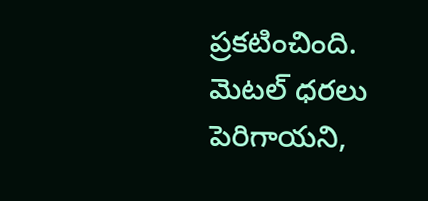ప్రకటించింది. మెటల్ ధరలు పెరిగాయని,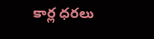కార్ల ధరలు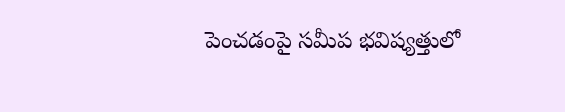పెంచడంపై సమీప భవిష్యత్తులో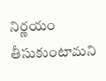నిర్ణయం తీసుకుంటామని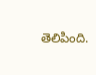తెలిపింది.